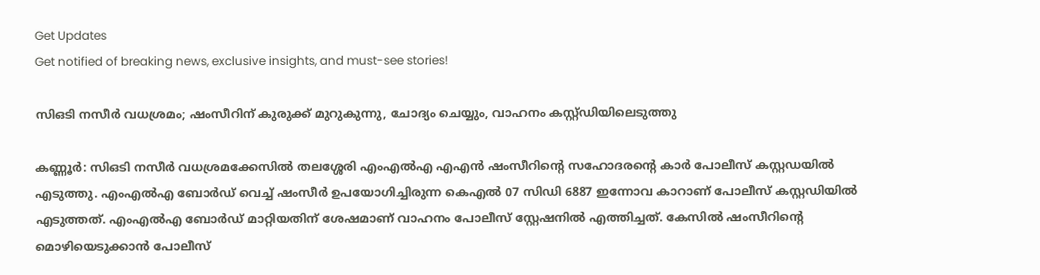Get Updates
Get notified of breaking news, exclusive insights, and must-see stories!

സിഒടി നസീര്‍ വധശ്രമം; ഷംസീറിന് കുരുക്ക് മുറുകുന്നു, ചോദ്യം ചെയ്യും, വാഹനം കസ്റ്റ്ഡിയിലെടുത്തു

കണ്ണൂര്‍: സിഒടി നസീര്‍ വധശ്രമക്കേസില്‍ തലശ്ശേരി എംഎല്‍എ എഎന്‍ ഷംസീറിന്‍റെ സഹോദരന്‍റെ കാര്‍ പോലീസ് കസ്റ്റഡയില്‍ എടുത്തു. എംഎല്‍എ ബോര്‍ഡ് വെച്ച് ഷംസീര്‍ ഉപയോഗിച്ചിരുന്ന കെഎല്‍ 07 സിഡി 6887 ഇന്നോവ കാറാണ് പോലീസ് കസ്റ്റഡിയില്‍ എടുത്തത്. എംഎല്‍എ ബോര്‍ഡ് മാറ്റിയതിന് ശേഷമാണ് വാഹനം പോലീസ് സ്റ്റേഷനില്‍ എത്തിച്ചത്. കേസില്‍ ഷംസീറിന്‍റെ മൊഴിയെടുക്കാന്‍ പോലീസ്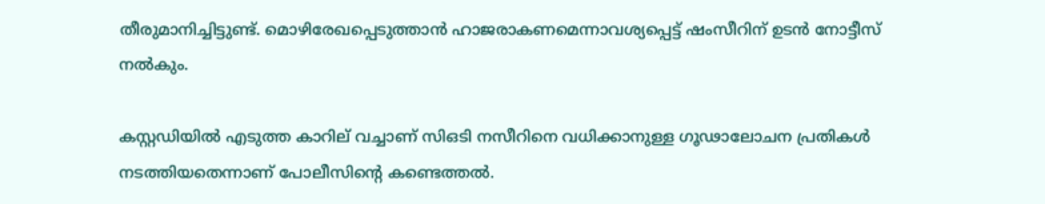തീരുമാനിച്ചിട്ടുണ്ട്. മൊഴിരേഖപ്പെടുത്താന്‍ ഹാജരാകണമെന്നാവശ്യപ്പെട്ട് ഷംസീറിന് ഉടന്‍ നോട്ടീസ് നല്‍കും.

കസ്റ്റഡിയില്‍ എടുത്ത കാറില് വച്ചാണ് സിഒടി നസീറിനെ വധിക്കാനുള്ള ഗൂഢാലോചന പ്രതികള്‍ നടത്തിയതെന്നാണ് പോലീസിന്‍റെ കണ്ടെത്തല്‍.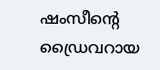ഷംസീന്‍റെ ഡ്രൈവറായ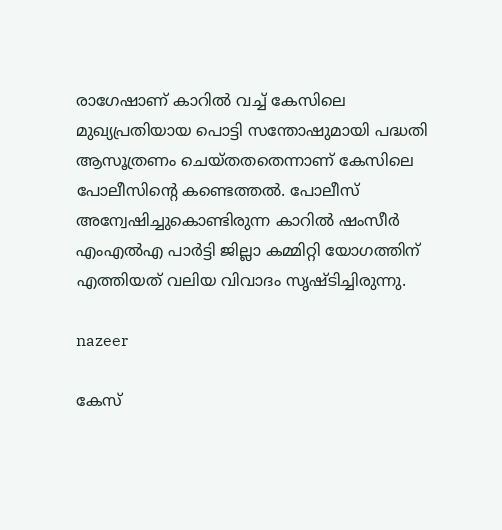രാഗേഷാണ് കാറില്‍ വച്ച് കേസിലെ മുഖ്യപ്രതിയായ പൊട്ടി സന്തോഷുമായി പദ്ധതി ആസൂത്രണം ചെയ്തതതെന്നാണ് കേസിലെ പോലീസിന്‍റെ കണ്ടെത്തല്‍. പോലീസ് അന്വേഷിച്ചുകൊണ്ടിരുന്ന കാറില്‍ ഷംസീര്‍ എംഎല്‍എ പാര്‍ട്ടി ജില്ലാ കമ്മിറ്റി യോഗത്തിന് എത്തിയത് വലിയ വിവാദം സൃഷ്ടിച്ചിരുന്നു.

nazeer

കേസ്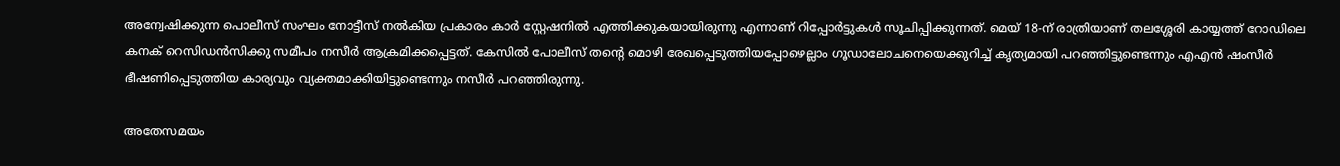അന്വേഷിക്കുന്ന പൊലീസ് സംഘം നോട്ടീസ് നല്‍കിയ പ്രകാരം കാര്‍ സ്റ്റേഷനില്‍ എത്തിക്കുകയായിരുന്നു എന്നാണ് റിപ്പോര്‍ട്ടുകള്‍ സൂചിപ്പിക്കുന്നത്. മെയ് 18-ന് രാത്രിയാണ് തലശ്ശേരി കായ്യത്ത് റോഡിലെ കനക് റെസിഡന്‍സിക്കു സമീപം നസീര്‍ ആക്രമിക്കപ്പെട്ടത്. കേസില്‍ പോലീസ് തന്‍റെ മൊഴി രേഖപ്പെടുത്തിയപ്പോഴെല്ലാം ഗൂഡാലോചനെയെക്കുറിച്ച് കൃത്യമായി പറഞ്ഞിട്ടുണ്ടെന്നും എഎൻ ഷംസീര്‍ ഭീഷണിപ്പെടുത്തിയ കാര്യവും വ്യക്തമാക്കിയിട്ടുണ്ടെന്നും നസീര്‍ പറഞ്ഞിരുന്നു.

അതേസമയം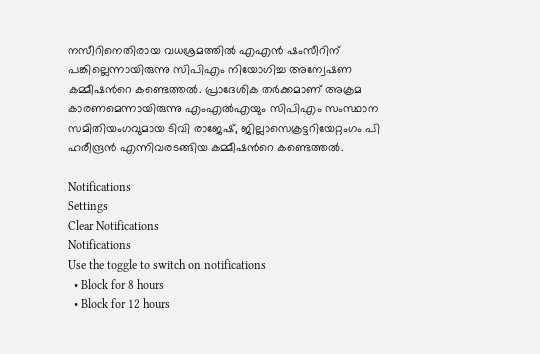നസീറിനെതിരായ വധശ്രമത്തില്‍ എഎന്‍ ഷംസീറിന് പങ്കില്ലെന്നായിരുന്നു സിപിഎം നിയോഗിച്ച അന്വേഷണ കമ്മീഷന്‍റെ കണ്ടെത്തല്‍. പ്രാദേശിക തര്‍ക്കമാണ് അക്രമ കാരണമെന്നായിരുന്നു എംഎല്‍എയും സിപിഎം സംസ്ഥാന സമിതിയംഗവുമായ ടിവി രാജേഷ്, ജില്ലാസെക്രട്ടറിയേറ്റംഗം പി ഹരീന്ദ്രന്‍ എന്നിവരടങ്ങിയ കമ്മീഷന്‍റെ കണ്ടെത്തല്‍.

Notifications
Settings
Clear Notifications
Notifications
Use the toggle to switch on notifications
  • Block for 8 hours
  • Block for 12 hours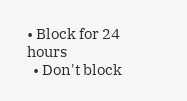• Block for 24 hours
  • Don't block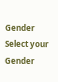Gender
Select your Gender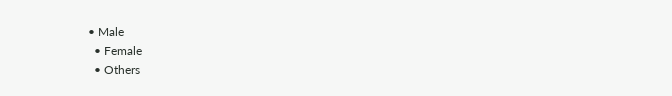• Male
  • Female
  • Others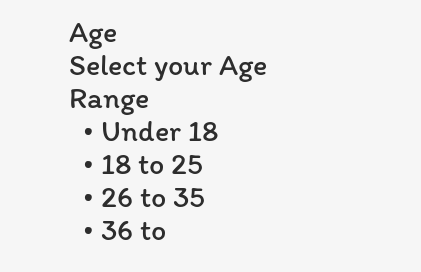Age
Select your Age Range
  • Under 18
  • 18 to 25
  • 26 to 35
  • 36 to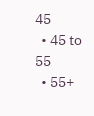45
  • 45 to 55
  • 55+